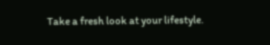Take a fresh look at your lifestyle.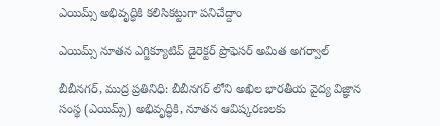ఎయిమ్స్ అభివృద్ధికి కలిసికట్టుగా పనిచేద్దాం

ఎయిమ్స్ నూతన ఎగ్జిక్యూటివ్ డైరెక్టర్ ప్రొఫెసర్ అమిత అగర్వాల్

బీబీనగర్, ముద్ర ప్రతినిధి: బీబీనగర్ లోని అఖిల భారతీయ వైద్య విజ్ఞాన సంస్థ (ఎయిమ్స్) అభివృద్ధికి, నూతన ఆవిష్కరణలకు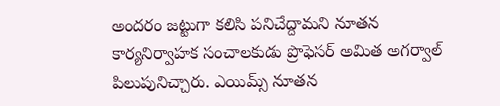అందరం జట్టుగా కలిసి పనిచేద్దామని నూతన కార్యనిర్వాహక సంచాలకుడు ప్రొఫెసర్ అమిత అగర్వాల్ పిలుపునిచ్చారు. ఎయిమ్స్ నూతన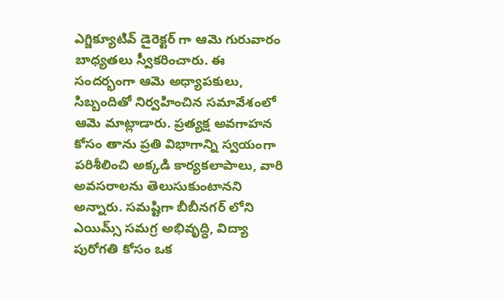ఎగ్జిక్యూటివ్ డైరెక్టర్ గా ఆమె గురువారం బాధ్యతలు స్వీకరించారు. ఈ సందర్భంగా ఆమె అధ్యాపకులు, సిబ్బందితో నిర్వహించిన సమావేశంలో ఆమె మాట్లాడారు. ప్రత్యక్ష అవగాహన కోసం తాను ప్రతి విభాగాన్ని స్వయంగా పరిశీలించి అక్కడి కార్యకలాపాలు, వారి అవసరాలను తెలుసుకుంటానని అన్నారు. సమష్టిగా బీబీనగర్ లోని ఎయిమ్స్ సమగ్ర అభివృద్ధి, విద్యా పురోగతి కోసం ఒక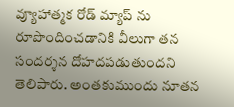వ్యూహాత్మక రోడ్ మ్యాప్ ను రూపొందించడానికి వీలుగా తన సందర్శన దోహదపడుతుందని తెలిపారు. అంతకుముందు నూతన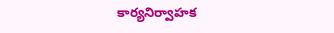కార్యనిర్వాహక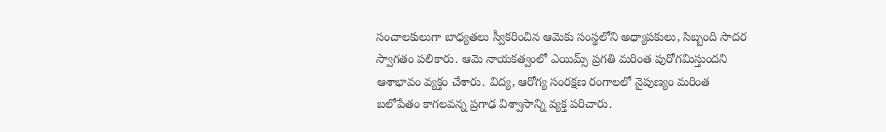సంచాలకులుగా బాధ్యతలు స్వీకరించిన ఆమెకు సంస్థలోని అధ్యాపకులు, సిబ్బంది సాదర స్వాగతం పలికారు. ఆమె నాయకత్వంలో ఎయిమ్స్ ప్రగతి మరింత పురోగమిస్తుందని ఆశాభావం వ్యక్తం చేశారు. విద్య, ఆరోగ్య సంరక్షణ రంగాలలో నైపుణ్యం మరింత బలోపేతం కాగలవన్న ప్రగాఢ విశ్వాసాన్ని వ్యక్త పరిచారు.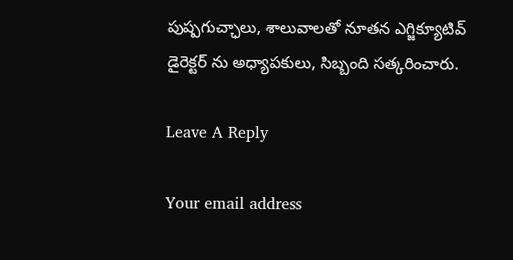పుష్పగుచ్ఛాలు, శాలువాలతో నూతన ఎగ్జిక్యూటివ్ డైరెక్టర్ ను అధ్యాపకులు, సిబ్బంది సత్కరించారు.

Leave A Reply

Your email address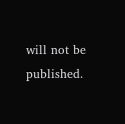will not be published.